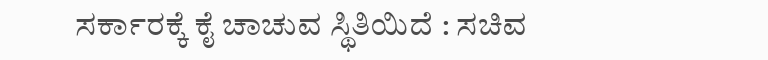ಸರ್ಕಾರಕ್ಕೆ ಕೈ ಚಾಚುವ ಸ್ಥಿತಿಯಿದೆ : ಸಚಿವ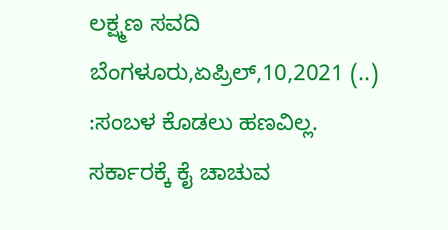ಲಕ್ಷ್ಮಣ ಸವದಿ ಬೆಂಗಳೂರು,ಏಪ್ರಿಲ್,10,2021 (..) :ಸಂಬಳ ಕೊಡಲು ಹಣವಿಲ್ಲ. ಸರ್ಕಾರಕ್ಕೆ ಕೈ ಚಾಚುವ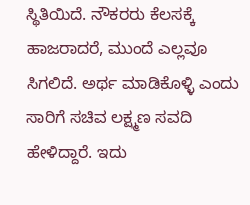ಸ್ಥಿತಿಯಿದೆ. ನೌಕರರು ಕೆಲಸಕ್ಕೆ ಹಾಜರಾದರೆ, ಮುಂದೆ ಎಲ್ಲವೂ ಸಿಗಲಿದೆ. ಅರ್ಥ ಮಾಡಿಕೊಳ್ಳಿ ಎಂದು ಸಾರಿಗೆ ಸಚಿವ ಲಕ್ಷ್ಮಣ ಸವದಿ ಹೇಳಿದ್ದಾರೆ. ಇದು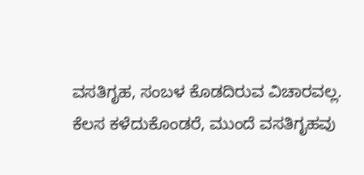ವಸತಿಗೃಹ, ಸಂಬಳ ಕೊಡದಿರುವ ವಿಚಾರವಲ್ಲ. ಕೆಲಸ ಕಳೆದುಕೊಂಡರೆ, ಮುಂದೆ ವಸತಿಗೃಹವು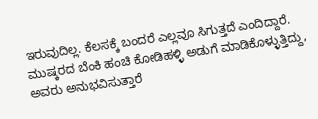ಇರುವುದಿಲ್ಲ. ಕೆಲಸಕ್ಕೆ ಬಂದರೆ ಎಲ್ಲವೂ ಸಿಗುತ್ತದೆ ಎಂದಿದ್ದಾರೆ. ಮುಷ್ಕರದ ಬೆಂಕಿ ಹಂಚಿ ಕೋಡಿಹಳ್ಳಿ ಅಡುಗೆ ಮಾಡಿಕೊಳ್ಳುತ್ತಿದ್ದು, ಅವರು ಅನುಭವಿಸುತ್ತಾರೆ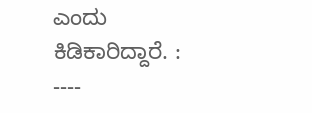ಎಂದು ಕಿಡಿಕಾರಿದ್ದಾರೆ. : ----